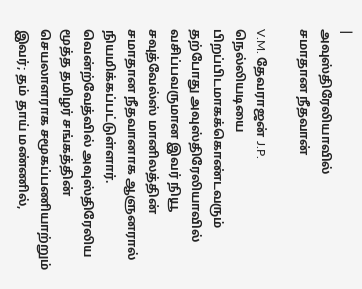|
அவுஸ்திரேலியாவில்
சமாதான நீதவான்

V.M. தேவராஜன் J.P.
நெல்லியடியை பிறப்பிடமாகக்கொண்டவரும் தற்போது அவுஸ்திரேலியாவில் வசிப்பவருமான இவர் நியூ சவுத்வேல்ஸ் மானிலத்தின் சமாதான நீதவானாக ஆளுனரால் நியமிக்கப்பட்டுள்ளார். வென்ற்வேத்வில் அவுஸ்திரேலிய மூத்த தமிழர் சங்கத்தின் செயலாளராக சமூகப்பணியாற்றும் இவர்; தம் தாய் மண்ணில்,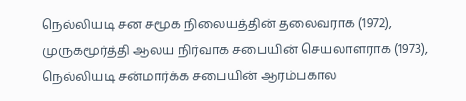நெல்லியடி சன சமூக நிலையத்தின் தலைவராக (1972), முருகமூர்த்தி ஆலய நிர்வாக சபையின் செயலாளராக (1973),
நெல்லியடி சன்மார்க்க சபையின் ஆரம்பகால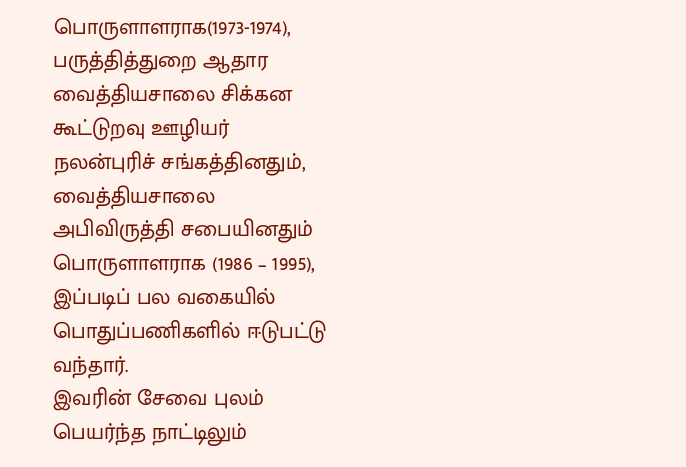பொருளாளராக(1973-1974), பருத்தித்துறை ஆதார வைத்தியசாலை சிக்கன கூட்டுறவு ஊழியர் நலன்புரிச் சங்கத்தினதும், வைத்தியசாலை அபிவிருத்தி சபையினதும் பொருளாளராக (1986 – 1995), இப்படிப் பல வகையில் பொதுப்பணிகளில் ஈடுபட்டு வந்தார்.
இவரின் சேவை புலம் பெயர்ந்த நாட்டிலும்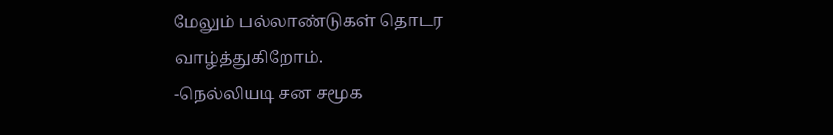மேலும் பல்லாண்டுகள் தொடர வாழ்த்துகிறோம்.
-நெல்லியடி சன சமூக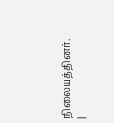நிலையத்தினர்.
|